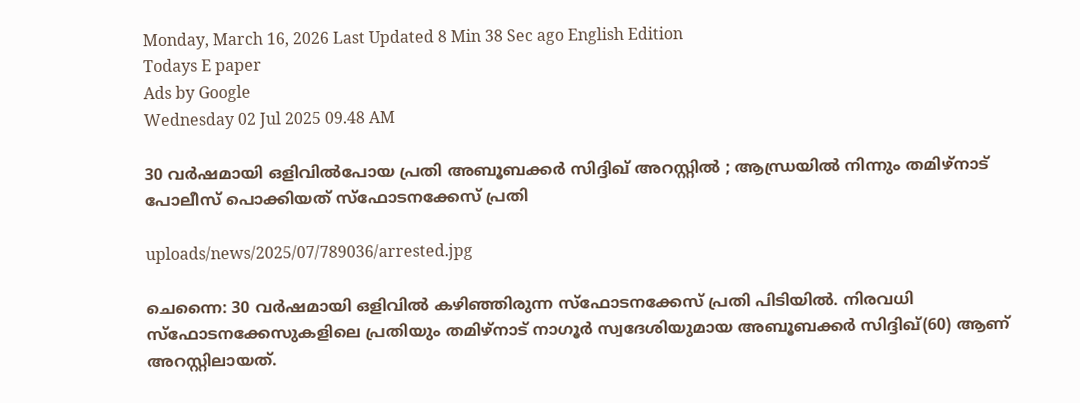Monday, March 16, 2026 Last Updated 8 Min 38 Sec ago English Edition
Todays E paper
Ads by Google
Wednesday 02 Jul 2025 09.48 AM

30 വര്‍ഷമായി ഒളിവില്‍പോയ പ്രതി അബൂബക്കര്‍ സിദ്ദിഖ് അറസ്റ്റില്‍ ; ആന്ധ്രയില്‍ നിന്നും തമിഴ്നാട് പോലീസ് പൊക്കിയത് സ്‌ഫോടനക്കേസ് പ്രതി

uploads/news/2025/07/789036/arrested.jpg

ചെന്നൈ: 30 വര്‍ഷമായി ഒളിവില്‍ കഴിഞ്ഞിരുന്ന സ്‌ഫോടനക്കേസ് പ്രതി പിടിയില്‍. നിരവധി സ്‌ഫോടനക്കേസുകളിലെ പ്രതിയും തമിഴ്‌നാട് നാഗൂര്‍ സ്വദേശിയുമായ അബൂബക്കര്‍ സിദ്ദിഖ്(60) ആണ് അറസ്റ്റിലായത്.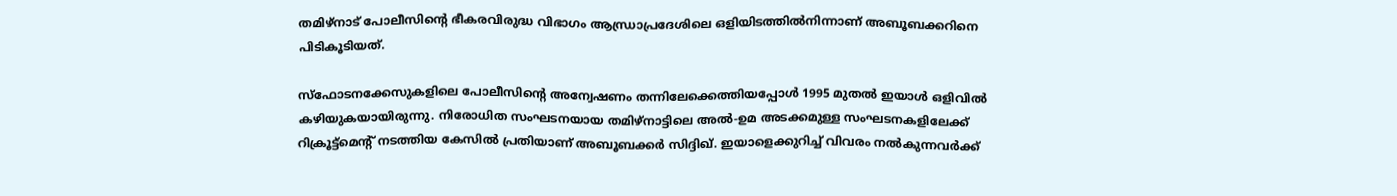തമിഴ്‌നാട് പോലീസിന്റെ ഭീകരവിരുദ്ധ വിഭാഗം ആന്ധ്രാപ്രദേശിലെ ഒളിയിടത്തില്‍നിന്നാണ് അബൂബക്കറിനെ പിടികൂടിയത്.

സ്‌ഫോടനക്കേസുകളിലെ പോലീസിന്റെ അന്വേഷണം തന്നിലേക്കെത്തിയപ്പോള്‍ 1995 മുതല്‍ ഇയാള്‍ ഒളിവില്‍ കഴിയുകയായിരുന്നു. നിരോധിത സംഘടനയായ തമിഴ്‌നാട്ടിലെ അല്‍-ഉമ അടക്കമുള്ള സംഘടനകളിലേക്ക് റിക്രൂട്ട്‌മെന്റ് നടത്തിയ കേസില്‍ പ്രതിയാണ് അബൂബക്കര്‍ സിദ്ദിഖ്. ഇയാളെക്കുറിച്ച് വിവരം നല്‍കുന്നവര്‍ക്ക്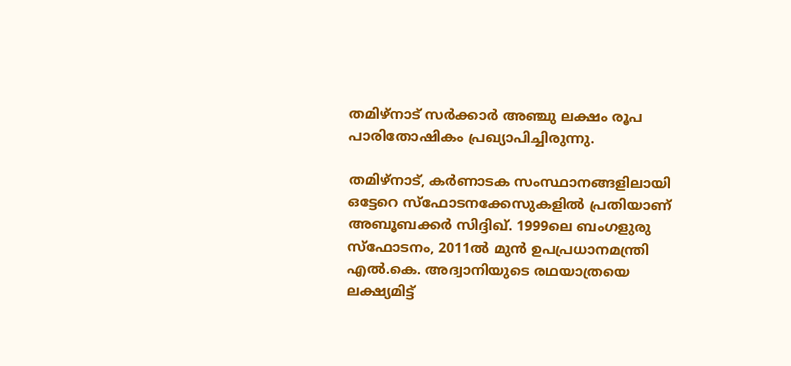തമിഴ്‌നാട് സര്‍ക്കാര്‍ അഞ്ചു ലക്ഷം രൂപ പാരിതോഷികം പ്രഖ്യാപിച്ചിരുന്നു.

തമിഴ്‌നാട്, കര്‍ണാടക സംസ്ഥാനങ്ങളിലായി ഒട്ടേറെ സ്‌ഫോടനക്കേസുകളില്‍ പ്രതിയാണ് അബൂബക്കര്‍ സിദ്ദിഖ്. 1999ലെ ബംഗളുരു സ്‌ഫോടനം, 2011ല്‍ മുന്‍ ഉപപ്രധാനമന്ത്രി എല്‍.കെ. അദ്വാനിയുടെ രഥയാത്രയെ ലക്ഷ്യമിട്ട്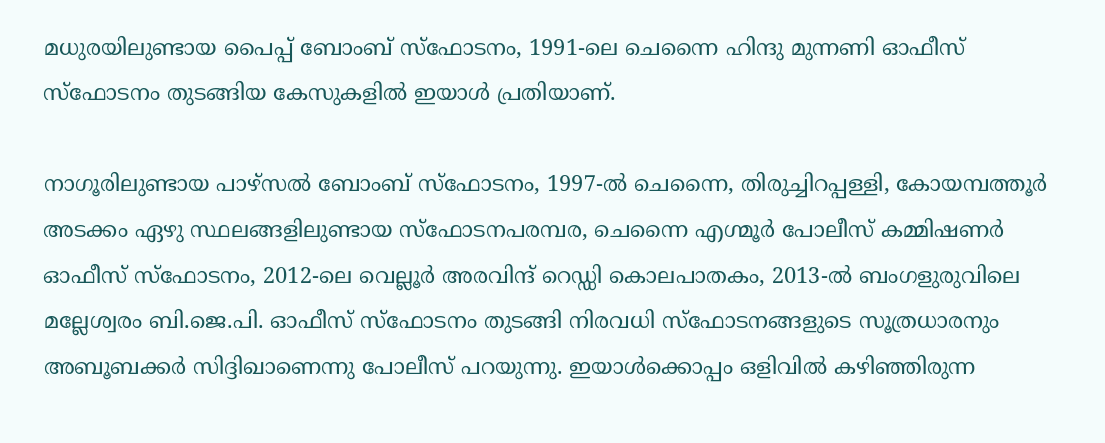മധുരയിലുണ്ടായ പൈപ്പ് ബോംബ് സ്‌ഫോടനം, 1991-ലെ ചെന്നൈ ഹിന്ദു മുന്നണി ഓഫീസ് സ്‌ഫോടനം തുടങ്ങിയ കേസുകളില്‍ ഇയാള്‍ പ്രതിയാണ്.

നാഗൂരിലുണ്ടായ പാഴ്‌സല്‍ ബോംബ് സ്‌ഫോടനം, 1997-ല്‍ ചെന്നൈ, തിരുച്ചിറപ്പള്ളി, കോയമ്പത്തൂര്‍ അടക്കം ഏഴു സ്ഥലങ്ങളിലുണ്ടായ സ്‌ഫോടനപരമ്പര, ചെന്നൈ എഗ്മൂര്‍ പോലീസ് കമ്മിഷണര്‍ ഓഫീസ് സ്‌ഫോടനം, 2012-ലെ വെല്ലൂര്‍ അരവിന്ദ് റെഡ്ഡി കൊലപാതകം, 2013-ല്‍ ബംഗളുരുവിലെ മല്ലേശ്വരം ബി.ജെ.പി. ഓഫീസ് സ്‌ഫോടനം തുടങ്ങി നിരവധി സ്‌ഫോടനങ്ങളുടെ സൂത്രധാരനും അബൂബക്കര്‍ സിദ്ദിഖാണെന്നു പോലീസ് പറയുന്നു. ഇയാള്‍ക്കൊപ്പം ഒളിവില്‍ കഴിഞ്ഞിരുന്ന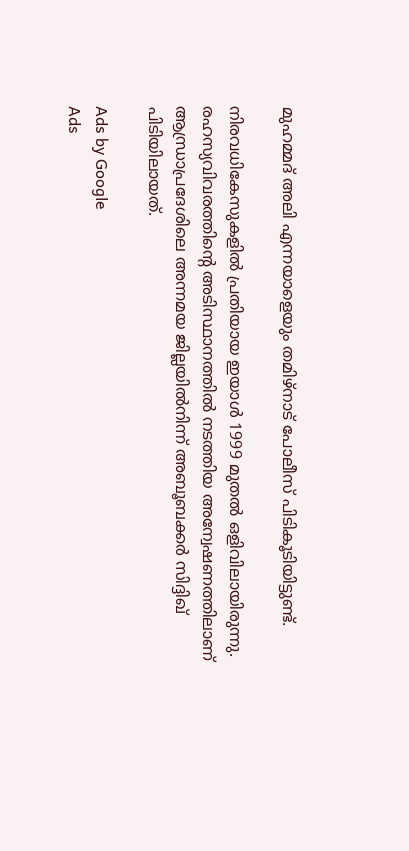മുഹമ്മദ് അലി എന്നയാളെയും തമിഴ്‌നാട് പോലീസ് പിടികൂടിയിട്ടുണ്ട്.

നിരവധികേസുകളില്‍ പ്രതിയായ ഇയാള്‍ 1999 മുതല്‍ ഒളിവിലായിരുന്നു. രഹസ്യവിവരത്തിന്റെ അടിസ്ഥാനത്തില്‍ നടത്തിയ അന്വേഷണത്തിലാണ് ആന്ധ്രാപ്രദേശിലെ അന്നമയ ജില്ലയില്‍നിന്ന് അബൂബക്കര്‍ സിദ്ദിഖ് പിടിയിലായത്.

Ads by Google
Ads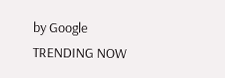by Google
TRENDING NOW